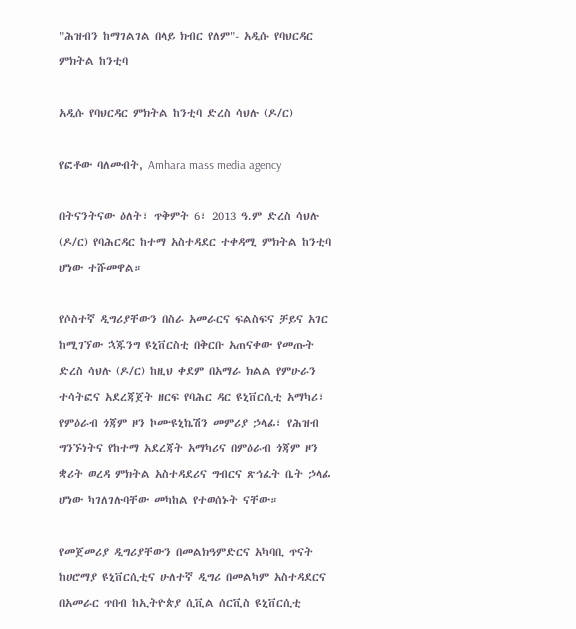"ሕዝብን ከማገልገል በላይ ክብር የለም"- አዲሱ የባህርዳር ምክትል ከንቲባ

አዲሱ የባህርዳር ምክትል ከንቲባ ድረስ ሳህሉ (ዶ/ር)

የፎቶው ባለመብት, Amhara mass media agency

በትናንትናው ዕለት፣ ጥቅምት 6፣ 2013 ዓ.ም ድረስ ሳህሉ (ዶ/ር) የባሕርዳር ከተማ አስተዳደር ተቀዳሚ ምክትል ከንቲባ ሆነው ተሹመዋል።

የሶስተኛ ዲግሪያቸውን በስራ አመራርና ፍልስፍና ቻይና አገር ከሚገኘው ኋጁንግ ዩኒቨርስቲ በቅርቡ አጠናቀው የመጡት ድረስ ሳህሉ (ዶ/ር) ከዚህ ቀደም በአማራ ክልል የምሁራን ተሳትፎና አደረጃጀት ዘርፍ የባሕር ዳር ዩኒቨርሲቲ አማካሪ፣ የምዕራብ ጎጃም ዞን ኮሙዩኒኬሽን መምሪያ ኃላፊ፣ የሕዝብ ግንኙነትና የከተማ አደረጃት አማካሪና በምዕራብ ጎጃም ዞን ቋሪት ወረዳ ምክትል አስተዳደሪና ግብርና ጽኅፈት ቤት ኃላፊ ሆነው ካገለገሉባቸው መካከል የተወሰኑት ናቸው።

የመጀመሪያ ዲግሪያቸውን በመልክዓምድርና አካባቢ ጥናት ከሀሮማያ ዩኒቨርሲቲና ሁለተኛ ዲግሪ በመልካም አስተዳደርና በአመራር ጥበብ ከኢትዮጵያ ሲቪል ሰርቪስ ዩኒቨርሲቲ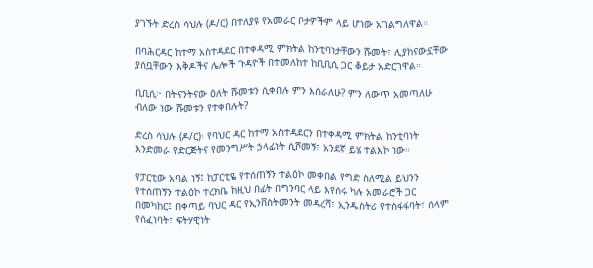ያገኙት ድረስ ሳህሉ (ዶ/ር) በተለያዩ የአመራር ቦታዎችም ላይ ሆነው አገልግለዋል።

በባሕርዳር ከተማ አስተዳደር በተቀዳሚ ምክትል ከንቲባነታቸውን ሹመት፣ ሊያከናውኗቸው ያሰቧቸውን እቅዶችና ሌሎች ጉዳዮች በተመለከተ ከቢቢሲ ጋር ቆይታ አድርገዋል።

ቢቢሲ፦ በትናንትናው ዕለት ሹመቱን ሲቀበሉ ምን እሰራለሁ? ምን ለውጥ አመጣለሁ ብለው ነው ሹመቱን የተቀበሉት?

ድረስ ሳህሉ (ዶ/ር)፡ የባህር ዳር ከተማ አስተዳደርን በተቀዳሚ ምክትል ከንቲባነት እንድመራ የድርጅትና የመንግሥት ኃላፊነት ሲሾመኝ፣ አንደኛ ይሄ ተልእኮ ነው።

የፓርቲው አባል ነኝ፤ ከፓርቲዬ የተሰጠኝን ተልዕኮ መቀበል የግድ ስለሚል ይህንን የተሰጠኝን ተልዕኮ ተረክቤ ከዚህ በፊት በግንባር ላይ እየሰሩ ካሉ አመራሮች ጋር በመካከር፤ በቀጣይ ባህር ዳር የኢንቨስትመንት መዳረሻ፣ ኢንዱስትሪ የተስፋፋባት፣ ሰላም የሰፈነባት፣ ፍትሃዊነት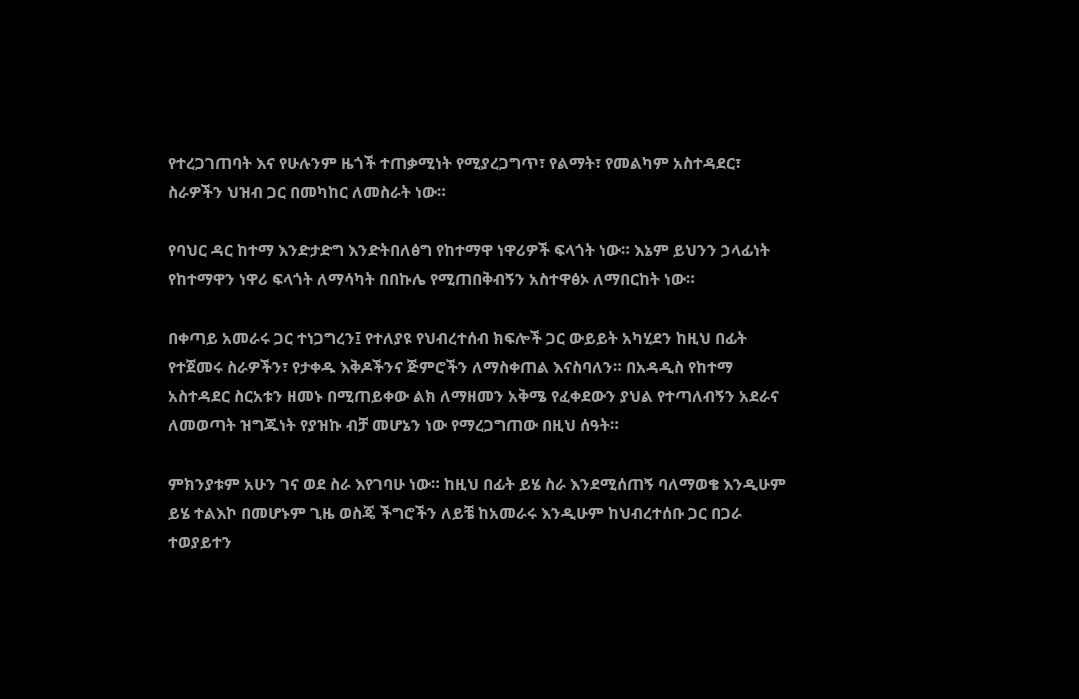የተረጋገጠባት እና የሁሉንም ዜጎች ተጠቃሚነት የሚያረጋግጥ፣ የልማት፣ የመልካም አስተዳደር፣ ስራዎችን ህዝብ ጋር በመካከር ለመስራት ነው።

የባህር ዳር ከተማ እንድታድግ እንድትበለፅግ የከተማዋ ነዋሪዎች ፍላጎት ነው። እኔም ይህንን ኃላፊነት የከተማዋን ነዋሪ ፍላጎት ለማሳካት በበኩሌ የሚጠበቅብኝን አስተዋፅኦ ለማበርከት ነው።

በቀጣይ አመራሩ ጋር ተነጋግረን፤ የተለያዩ የህብረተሰብ ክፍሎች ጋር ውይይት አካሂደን ከዚህ በፊት የተጀመሩ ስራዎችን፣ የታቀዱ እቅዶችንና ጅምሮችን ለማስቀጠል እናስባለን። በአዳዲስ የከተማ አስተዳደር ስርአቱን ዘመኑ በሚጠይቀው ልክ ለማዘመን አቅሜ የፈቀደውን ያህል የተጣለብኝን አደራና ለመወጣት ዝግጁነት የያዝኩ ብቻ መሆኔን ነው የማረጋግጠው በዚህ ሰዓት።

ምክንያቱም አሁን ገና ወደ ስራ እየገባሁ ነው። ከዚህ በፊት ይሄ ስራ እንደሚሰጠኝ ባለማወቄ እንዲሁም ይሄ ተልእኮ በመሆኑም ጊዜ ወስጄ ችግሮችን ለይቼ ከአመራሩ እንዲሁም ከህብረተሰቡ ጋር በጋራ ተወያይተን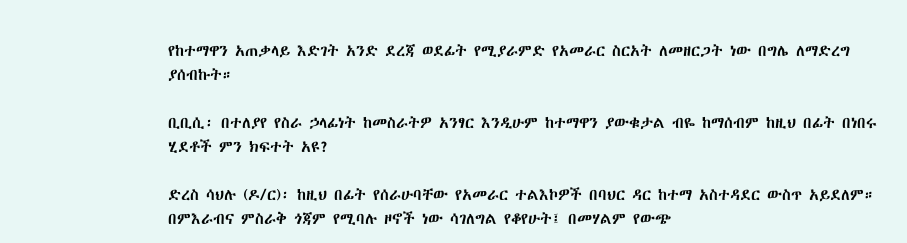የከተማዋን አጠቃላይ እድገት አንድ ደረጃ ወደፊት የሚያራምድ የአመራር ስርአት ለመዘርጋት ነው በግሌ ለማድረግ ያሰብኩት።

ቢቢሲ፡ በተለያየ የስራ ኃላፊነት ከመስራትዎ አንፃር እንዲሁም ከተማዋን ያውቁታል ብዬ ከማሰብም ከዚህ በፊት በነበሩ ሂደቶች ምን ክፍተት አዩ?

ድረስ ሳህሉ (ዶ/ር)፡ ከዚህ በፊት የሰራሁባቸው የአመራር ተልእኮዎች በባህር ዳር ከተማ አስተዳደር ውስጥ አይደለም። በምእራብና ምስራቅ ጎጃም የሚባሉ ዞኖች ነው ሳገለግል የቆየሁት፤ በመሃልም የውጭ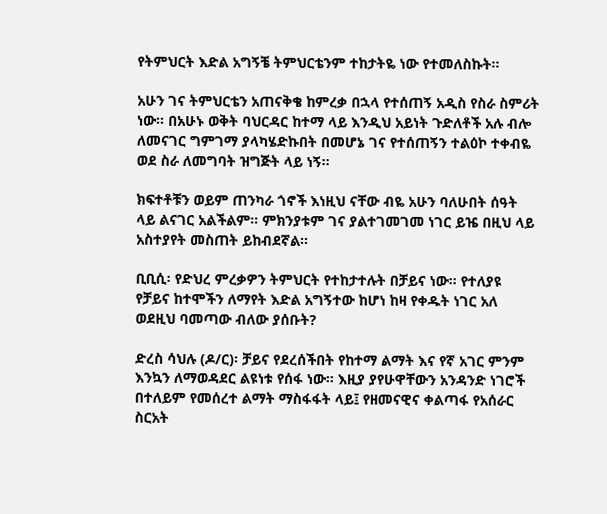የትምህርት እድል አግኝቼ ትምህርቴንም ተከታትዬ ነው የተመለስኩት።

አሁን ገና ትምህርቴን አጠናቅቄ ከምረቃ በኋላ የተሰጠኝ አዲስ የስራ ስምሪት ነው። በአሁኑ ወቅት ባህርዳር ከተማ ላይ እንዲህ አይነት ጉድለቶች አሉ ብሎ ለመናገር ግምገማ ያላካሄድኩበት በመሆኔ ገና የተሰጠኝን ተልዕኮ ተቀብዬ ወደ ስራ ለመግባት ዝግጅት ላይ ነኝ።

ክፍተቶቹን ወይም ጠንካራ ጎኖች እነዚህ ናቸው ብዬ አሁን ባለሁበት ሰዓት ላይ ልናገር አልችልም። ምክንያቱም ገና ያልተገመገመ ነገር ይዤ በዚህ ላይ አስተያየት መስጠት ይከብደኛል።

ቢቢሲ፡ የድህረ ምረቃዎን ትምህርት የተከታተሉት በቻይና ነው። የተለያዩ የቻይና ከተሞችን ለማየት እድል አግኝተው ከሆነ ከዛ የቀዱት ነገር አለ ወደዚህ ባመጣው ብለው ያሰቡት?

ድረስ ሳህሉ (ዶ/ር)፡ ቻይና የደረሰችበት የከተማ ልማት እና የኛ አገር ምንም እንኳን ለማወዳደር ልዩነቱ የሰፋ ነው። እዚያ ያየሁዋቸውን አንዳንድ ነገሮች በተለይም የመሰረተ ልማት ማስፋፋት ላይ፤ የዘመናዊና ቀልጣፋ የአሰራር ስርአት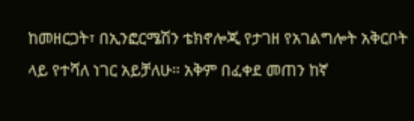ከመዘርጋት፣ በኢንፎርሜሽን ቴክኖሎጂ የታገዘ የአገልግሎት አቅርቦት ላይ የተሻለ ነገር አይቻለሁ። አቅም በፈቀደ መጠን ከኛ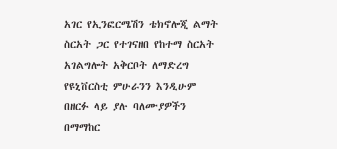አገር የኢንፎርሜሽን ቴክኖሎጂ ልማት ስርአት ጋር የተገናዘበ የከተማ ስርአት አገልግሎት አቅርቦት ለማድረግ የዩኒቨርስቲ ምሁራንን እንዲሁም በዘርፉ ላይ ያሉ ባለሙያዎችን በማማከር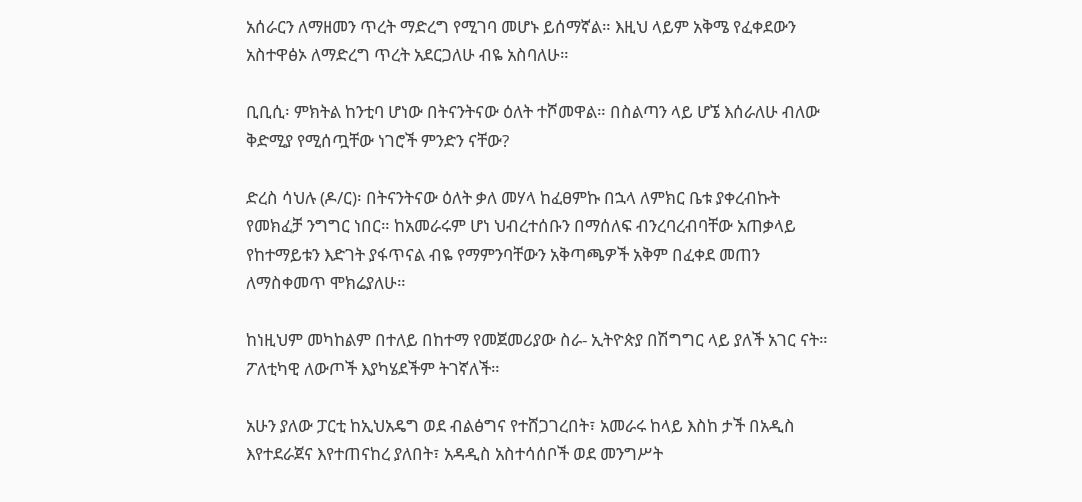አሰራርን ለማዘመን ጥረት ማድረግ የሚገባ መሆኑ ይሰማኛል። እዚህ ላይም አቅሜ የፈቀደውን አስተዋፅኦ ለማድረግ ጥረት አደርጋለሁ ብዬ አስባለሁ።

ቢቢሲ፡ ምክትል ከንቲባ ሆነው በትናንትናው ዕለት ተሾመዋል። በስልጣን ላይ ሆኜ እሰራለሁ ብለው ቅድሚያ የሚሰጧቸው ነገሮች ምንድን ናቸው?

ድረስ ሳህሉ (ዶ/ር)፡ በትናንትናው ዕለት ቃለ መሃላ ከፈፀምኩ በኋላ ለምክር ቤቱ ያቀረብኩት የመክፈቻ ንግግር ነበር። ከአመራሩም ሆነ ህብረተሰቡን በማሰለፍ ብንረባረብባቸው አጠቃላይ የከተማይቱን እድገት ያፋጥናል ብዬ የማምንባቸውን አቅጣጫዎች አቅም በፈቀደ መጠን ለማስቀመጥ ሞክሬያለሁ።

ከነዚህም መካከልም በተለይ በከተማ የመጀመሪያው ስራ- ኢትዮጵያ በሽግግር ላይ ያለች አገር ናት። ፖለቲካዊ ለውጦች እያካሄደችም ትገኛለች።

አሁን ያለው ፓርቲ ከኢህአዴግ ወደ ብልፅግና የተሸጋገረበት፣ አመራሩ ከላይ እስከ ታች በአዲስ እየተደራጀና እየተጠናከረ ያለበት፣ አዳዲስ አስተሳሰቦች ወደ መንግሥት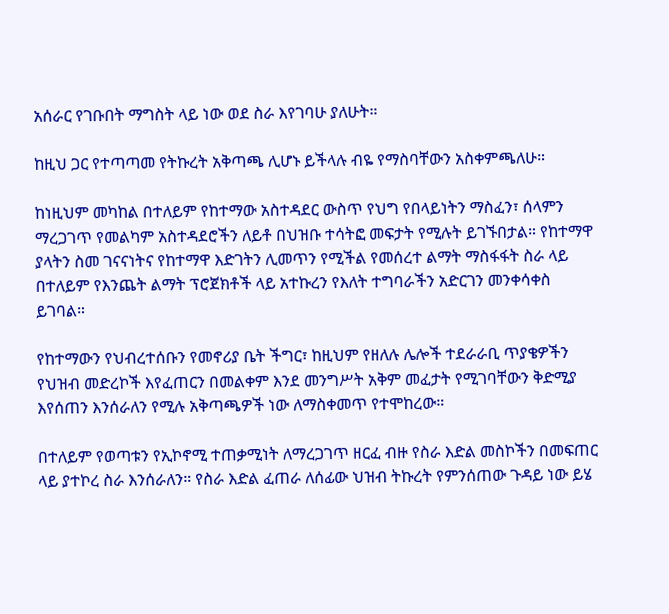አሰራር የገቡበት ማግስት ላይ ነው ወደ ስራ እየገባሁ ያለሁት።

ከዚህ ጋር የተጣጣመ የትኩረት አቅጣጫ ሊሆኑ ይችላሉ ብዬ የማስባቸውን አስቀምጫለሁ።

ከነዚህም መካከል በተለይም የከተማው አስተዳደር ውስጥ የህግ የበላይነትን ማስፈን፣ ሰላምን ማረጋገጥ የመልካም አስተዳደሮችን ለይቶ በህዝቡ ተሳትፎ መፍታት የሚሉት ይገኙበታል። የከተማዋ ያላትን ስመ ገናናነትና የከተማዋ እድገትን ሊመጥን የሚችል የመሰረተ ልማት ማስፋፋት ስራ ላይ በተለይም የእንጨት ልማት ፕሮጀክቶች ላይ አተኩረን የእለት ተግባራችን አድርገን መንቀሳቀስ ይገባል።

የከተማውን የህብረተሰቡን የመኖሪያ ቤት ችግር፣ ከዚህም የዘለሉ ሌሎች ተደራራቢ ጥያቄዎችን የህዝብ መድረኮች እየፈጠርን በመልቀም እንደ መንግሥት አቅም መፈታት የሚገባቸውን ቅድሚያ እየሰጠን እንሰራለን የሚሉ አቅጣጫዎች ነው ለማስቀመጥ የተሞከረው።

በተለይም የወጣቱን የኢኮኖሚ ተጠቃሚነት ለማረጋገጥ ዘርፈ ብዙ የስራ እድል መስኮችን በመፍጠር ላይ ያተኮረ ስራ እንሰራለን። የስራ እድል ፈጠራ ለሰፊው ህዝብ ትኩረት የምንሰጠው ጉዳይ ነው ይሄ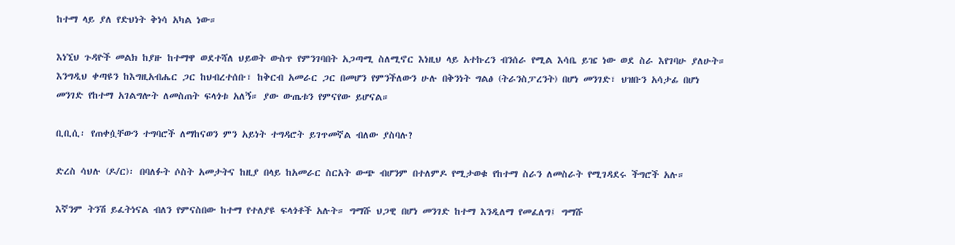ከተማ ላይ ያለ የድህነት ቅነሳ አካል ነው።

እነኚህ ጉዳዮች መልክ ከያዙ ከተማዋ ወደተሻለ ህይወት ውስጥ የምንገባበት አጋጣሚ ስለሚኖር እነዚህ ላይ አተኩረን ብንሰራ የሚል እሳቤ ይዤ ነው ወደ ስራ እየገባሁ ያለሁት። እንግዲህ ቀጣዩን ከእግዚአብሔር ጋር ከህብረተሰቡ፣ ከቅርብ አመራር ጋር በመሆን የምንችለውን ሁሉ በቅንነት ግልፅ (ትራንስፓረንት) በሆነ መንገድ፣ ህዝቡን አሳታፊ በሆነ መንገድ የከተማ አገልግሎት ለመስጠት ፍላጎቱ አለኝ። ያው ውጤቱን የምናየው ይሆናል።

ቢቢሲ፡ የጠቀሷቸውን ተግባሮች ለማከናወን ምን አይነት ተግዳሮት ይገጥመኛል ብለው ያስባሉ?

ድረስ ሳህሉ (ዶ/ር)፡ በባለፉት ሶስት አመታትና ከዚያ በላይ ከአመራር ስርአት ውጭ ብሆንም በተለምዶ የሚታወቁ የከተማ ስራን ለመስራት የሚገዳደሩ ችግሮች አሉ።

እኛንም ትንሽ ይፈትነናል ብለን የምናስበው ከተማ የተለያዩ ፍላጎቶች አሉት። ግማሹ ህጋዊ በሆነ መንገድ ከተማ እንዲለማ የመፈለግ፤ ግማሹ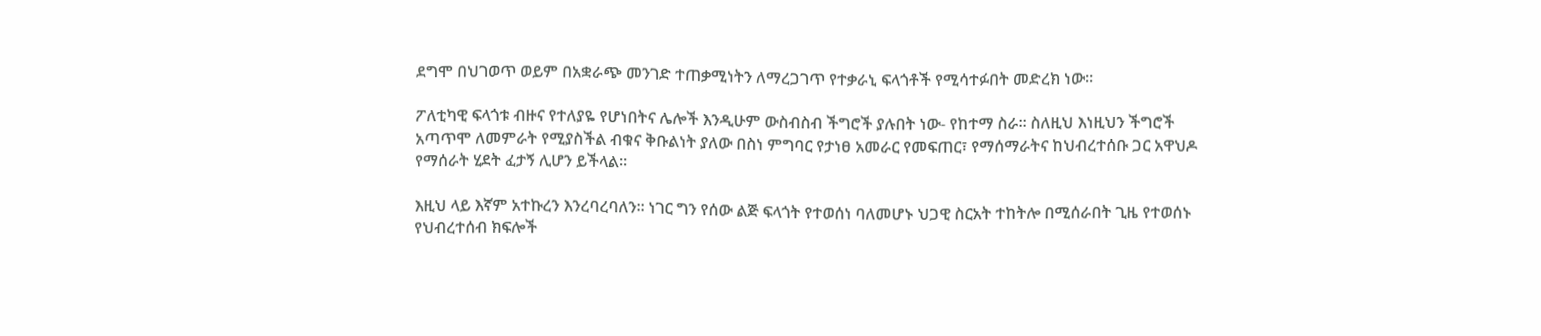ደግሞ በህገወጥ ወይም በአቋራጭ መንገድ ተጠቃሚነትን ለማረጋገጥ የተቃራኒ ፍላጎቶች የሚሳተፉበት መድረክ ነው።

ፖለቲካዊ ፍላጎቱ ብዙና የተለያዬ የሆነበትና ሌሎች እንዲሁም ውስብስብ ችግሮች ያሉበት ነው- የከተማ ስራ። ስለዚህ እነዚህን ችግሮች አጣጥሞ ለመምራት የሚያስችል ብቁና ቅቡልነት ያለው በስነ ምግባር የታነፀ አመራር የመፍጠር፣ የማሰማራትና ከህብረተሰቡ ጋር አዋህዶ የማሰራት ሂደት ፈታኝ ሊሆን ይችላል።

እዚህ ላይ እኛም አተኩረን እንረባረባለን። ነገር ግን የሰው ልጅ ፍላጎት የተወሰነ ባለመሆኑ ህጋዊ ስርአት ተከትሎ በሚሰራበት ጊዜ የተወሰኑ የህብረተሰብ ክፍሎች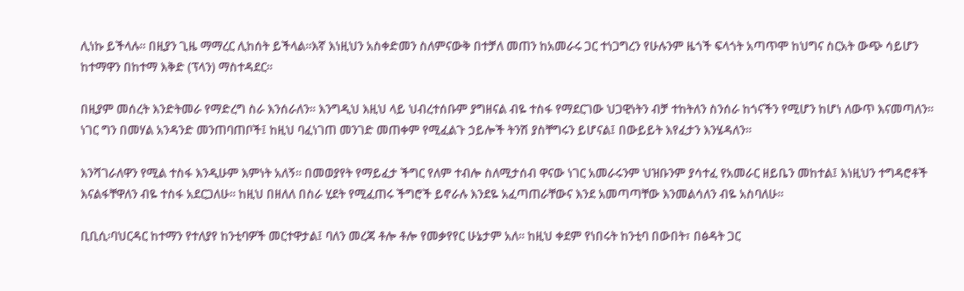ሊነኩ ይችላሉ። በዚያን ጊዜ ማማረር ሊከሰት ይችላል።እኛ እነዚህን አስቀድመን ስለምናውቅ በተቻለ መጠን ከአመራሩ ጋር ተነጋግረን የሁሉንም ዜጎች ፍላጎት አጣጥሞ ከህግና ስርአት ውጭ ሳይሆን ከተማዋን በከተማ እቅድ (ፕላን) ማስተዳደር።

በዚያም መሰረት እንድትመራ የማድረግ ስራ እንሰራለን። እንግዲህ እዚህ ላይ ህብረተሰቡም ያግዘናል ብዬ ተስፋ የማደርገው ህጋዊነትን ብቻ ተከትለን ስንሰራ ከጎናችን የሚሆን ከሆነ ለውጥ እናመጣለን። ነገር ግን በመሃል አንዳንድ መንጠባጠቦች፤ ከዚህ ባፈነገጠ መንገድ መጠቀም የሚፈልጉ ኃይሎች ትንሽ ያስቸግሩን ይሆናል፤ በውይይት እየፈታን እንሄዳለን።

እንሻገራለዋን የሚል ተስፋ እንዲሁም እምነት አለኝ። በመወያየት የማይፈታ ችግር የለም ተብሎ ስለሚታሰብ ዋናው ነገር አመራሩንም ህዝቡንም ያሳተፈ የአመራር ዘይቤን መከተል፤ እነዚህን ተግዳሮቶች እናልፋቸዋለን ብዬ ተስፋ አደርጋለሁ። ከዚህ በዘለለ በስራ ሂደት የሚፈጠሩ ችግሮች ይኖራሉ እንደዬ አፈጣጠራቸውና እንደ አመጣጣቸው እንመልሳለን ብዬ አስባለሁ።

ቢቢሲ፡ባህርዳር ከተማን የተለያየ ከንቲባዎች መርተዋታል፤ ባለን መረጃ ቶሎ ቶሎ የመቃየየር ሁኔታም አለ። ከዚህ ቀደም የነበሩት ከንቲባ በውበት፣ በፅዳት ጋር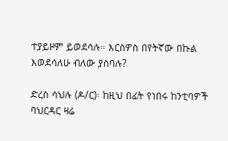ተያይዞም ይወደሳሉ። እርስዎስ በየትኛው በኩል እወደሳለሁ ብለው ያስባሉ?

ድረስ ሳህሉ (ዶ/ር)፡ ከዚህ በፊት የነበሩ ከንቲባዎች ባህርዳር ዛሬ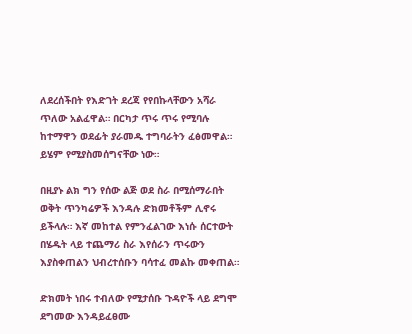ለደረሰችበት የእድገት ደረጃ የየበኩላቸውን አሻራ ጥለው አልፈዋል። በርካታ ጥሩ ጥሩ የሚባሉ ከተማዋን ወደፊት ያራመዱ ተግባራትን ፈፅመዋል። ይሄም የሚያስመሰግናቸው ነው።

በዚያኑ ልክ ግን የሰው ልጅ ወደ ስራ በሚሰማራበት ወቅት ጥንካሬዎች እንዳሉ ድክመቶችም ሊኖሩ ይችላሉ። እኛ መከተል የምንፈልገው እነሱ ሰርተውት በሄዱት ላይ ተጨማሪ ስራ እየሰራን ጥሩውን እያስቀጠልን ህብረተሰቡን ባሳተፈ መልኩ መቀጠል።

ድክመት ነበሩ ተብለው የሚታሰቡ ጉዳዮች ላይ ደግሞ ደግመው እንዳይፈፀሙ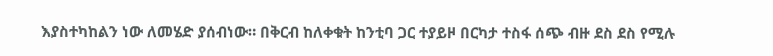እያስተካከልን ነው ለመሄድ ያሰብነው። በቅርብ ከለቀቁት ከንቲባ ጋር ተያይዞ በርካታ ተስፋ ሰጭ ብዙ ደስ ደስ የሚሉ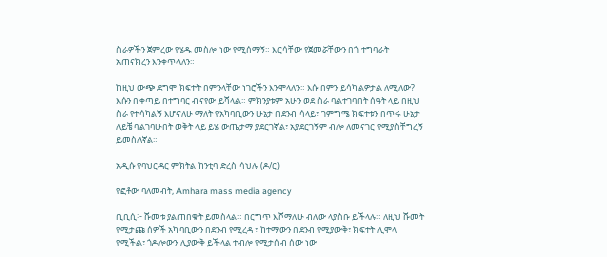ስራዎችን ጀምረው የሄዱ መስሎ ነው የሚሰማኝ። እርሳቸው የጀመሯቸውን በጎ ተግባራት አጠናክረን እንቀጥላለን።

ከዚህ ውጭ ደግሞ ክፍተት በምንላቸው ነገሮችን እንሞላለን። እሱ በምን ይሳካልዎታል ለሚለው? እሱን በቀጣይ በተግባር ብናየው ይሻላል። ምክንያቱም አሁን ወደ ስራ ባልተገባበት ሰዓት ላይ በዚህ ስራ የተሳካልኝ እሆናለሁ ማለት የአካባቢውን ሁኔታ በደንብ ሳላይ፣ ገምግሜ ክፍተቱን በጥሩ ሁኔታ ለይቼ ባልገባሁበት ወቅት ላይ ይሄ ውጤታማ ያደርገኛል፣ አያደርገኝም ብሎ ለመናገር የሚያስቸግረኝ ይመስለኛል።

አዲሱ የባህርዳር ምክትል ከንቲባ ድረስ ሳህሉ (ዶ/ር)

የፎቶው ባለመብት, Amhara mass media agency

ቢቢሲ፦ ሹመቱ ያልጠበቁት ይመስላል። በርግጥ እሾማለሁ ብለው ላያስቡ ይችላሉ። ለዚህ ሹመት የሚታጩ ሰዎች አካባቢውን በደንብ የሚረዳ ፣ ከተማውን በደንብ የሚያውቅ፣ ክፍተት ሊሞላ የሚችል፣ ጎዶሎውን ሊያውቅ ይችላል ተብሎ የሚታሰብ ሰው ነው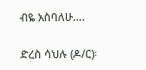ብዬ አስባለሁ….

ድረስ ሳህሉ (ዶ/ር)፡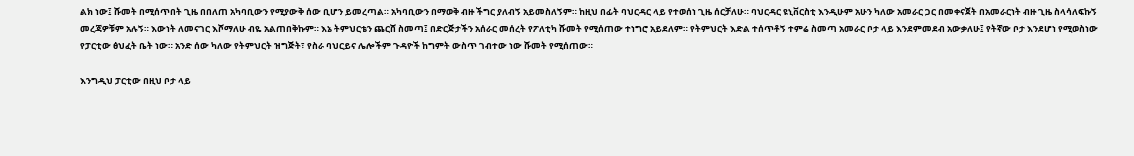ልክ ነው፤ ሹመት በሚሰጥበት ጊዜ በበለጠ አካባቢውን የሚያውቅ ሰው ቢሆን ይመረጣል። አካባቢውን በማወቅ ብዙ ችግር ያለብኝ አይመስለኝም። ከዚህ በፊት ባህርዳር ላይ የተወሰነ ጊዜ ሰርቻለሁ። ባህርዳር ዩኒቨርስቲ እንዲሁም አሁን ካለው አመራር ጋር በመቀናጀት በአመራርነት ብዙ ጊዜ ስላሳለፍኩኝ መረጃዎቹም አሉኝ። እውነት ለመናገር እሾማለሁ ብዬ አልጠበቅኩም። እኔ ትምህርቴን ጨርሸ ስመጣ፤ በድርጅታችን አሰራር መሰረት የፖለቲካ ሹመት የሚሰጠው ተነግሮ አይደለም። የትምህርት እድል ተሰጥቶኝ ተምሬ ስመጣ አመራር ቦታ ላይ እንደምመደብ አውቃለሁ፤ የትኛው ቦታ እንደሆነ የሚወስነው የፓርቲው ፅህፈት ቤት ነው። አንድ ሰው ካለው የትምህርት ዝግጅት፣ የስራ ባህርይና ሌሎችም ጉዳዮች ከግምት ውስጥ ገብተው ነው ሹመት የሚሰጠው።

እንግዲህ ፓርቲው በዚህ ቦታ ላይ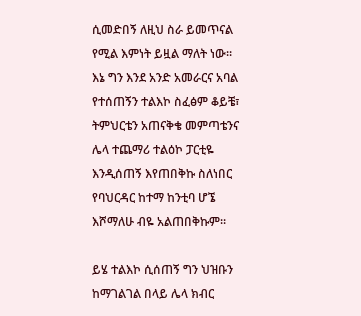ሲመድበኝ ለዚህ ስራ ይመጥናል የሚል እምነት ይዟል ማለት ነው። እኔ ግን እንደ አንድ አመራርና አባል የተሰጠኝን ተልእኮ ስፈፅም ቆይቼ፣ ትምህርቴን አጠናቅቄ መምጣቴንና ሌላ ተጨማሪ ተልዕኮ ፓርቲዬ እንዲሰጠኝ እየጠበቅኩ ስለነበር የባህርዳር ከተማ ከንቲባ ሆኜ እሾማለሁ ብዬ አልጠበቅኩም።

ይሄ ተልእኮ ሲሰጠኝ ግን ህዝቡን ከማገልገል በላይ ሌላ ክብር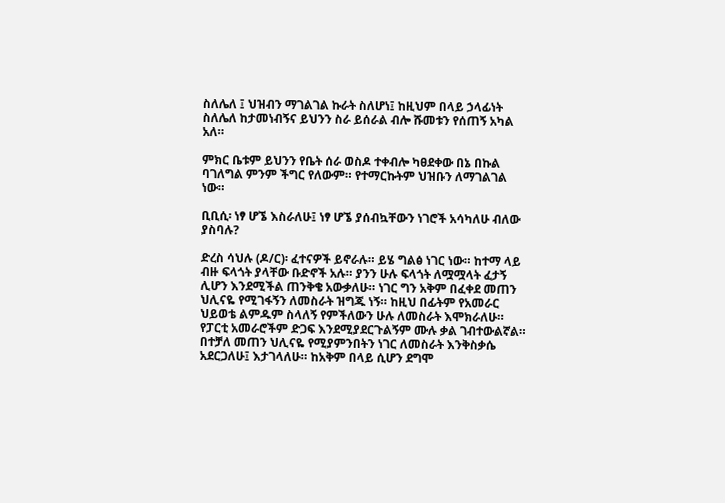ስለሌለ ፤ ህዝብን ማገልገል ኩራት ስለሆነ፤ ከዚህም በላይ ኃላፊነት ስለሌለ ከታመነብኝና ይህንን ስራ ይሰራል ብሎ ሹመቱን የሰጠኝ አካል አለ።

ምክር ቤቱም ይህንን የቤት ሰራ ወስዶ ተቀብሎ ካፀደቀው በኔ በኩል ባገለግል ምንም ችግር የለውም። የተማርኩትም ህዝቡን ለማገልገል ነው።

ቢቢሲ፡ ነፃ ሆኜ እስራለሁ፤ ነፃ ሆኜ ያሰብኳቸውን ነገሮች አሳካለሁ ብለው ያስባሉ?

ድረስ ሳህሉ (ዶ/ር)፡ ፈተናዎች ይኖራሉ። ይሄ ግልፅ ነገር ነው። ከተማ ላይ ብዙ ፍላጎት ያላቸው ቡድኖች አሉ። ያንን ሁሉ ፍላጎት ለሟሟላት ፈታኝ ሊሆን እንደሚችል ጠንቅቄ አውቃለሁ። ነገር ግን አቅም በፈቀደ መጠን ህሊናዬ የሚገፋኝን ለመስራት ዝግጁ ነኝ። ከዚህ በፊትም የአመራር ህይወቴ ልምዱም ስላለኝ የምችለውን ሁሉ ለመስራት እሞክራለሁ። የፓርቲ አመራሮችም ድጋፍ እንደሚያደርጉልኝም ሙሉ ቃል ገብተውልኛል። በተቻለ መጠን ህሊናዬ የሚያምንበትን ነገር ለመስራት እንቅስቃሴ አደርጋለሁ፤ እታገላለሁ። ከአቅም በላይ ሲሆን ደግሞ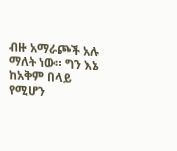ብዙ አማራጮች አሉ ማለት ነው። ግን እኔ ከአቅም በላይ የሚሆን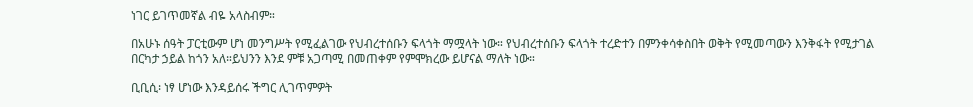ነገር ይገጥመኛል ብዬ አላስብም።

በአሁኑ ሰዓት ፓርቲውም ሆነ መንግሥት የሚፈልገው የህብረተሰቡን ፍላጎት ማሟላት ነው። የህብረተሰቡን ፍላጎት ተረድተን በምንቀሳቀስበት ወቅት የሚመጣውን እንቅፋት የሚታገል በርካታ ኃይል ከጎን አለ።ይህንን እንደ ምቹ አጋጣሚ በመጠቀም የምሞክረው ይሆናል ማለት ነው።

ቢቢሲ፡ ነፃ ሆነው እንዳይሰሩ ችግር ሊገጥምዎት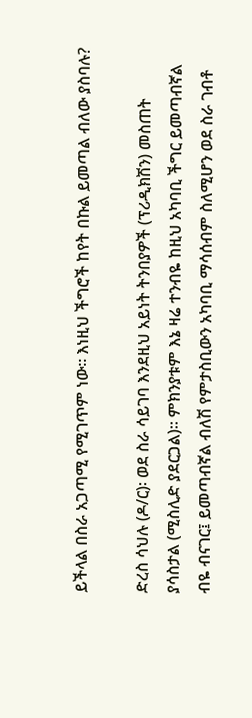ይችላል በስራ አጋጣሚ የሚገጥም ነው። እነዚህ ችግሮች ከየት በኩል ይመጣል ብለው ያስባሉ?

ድረስ ሳህሉ (ዶ/ር)፡ ወደ ስራ ሳይገባ እንደዚህ አይነት ትንበያዎች (ፕሪዲክሽን) መስጠት ያሳስታል (ሚስሊድ ያደርጋል)። ምክንያቱም እኔ ዛሬ ተንብዬ ከዚህ አካባቢ ችግር ይመጣብኛል ብዬ ብናገር፤ ይመጣብኛል ብለሽ የምታስቢውን አካባቢ ማሳሰብም ስለሚሆን ወደ ስራ ገብቶ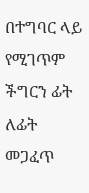በተግባር ላይ የሚገጥም ችግርን ፊት ለፊት መጋፈጥ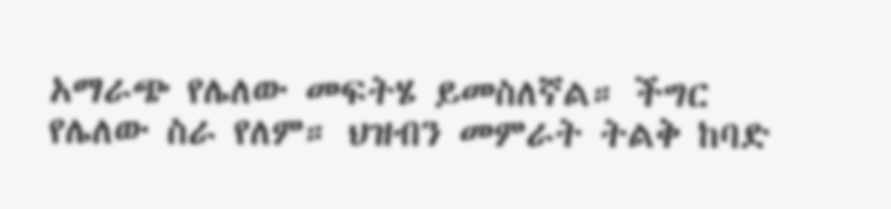አማራጭ የሌለው መፍትሄ ይመስለኛል። ችግር የሌለው ስራ የለም። ህዝብን መምራት ትልቅ ከባድ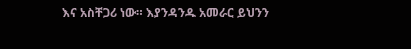እና አስቸጋሪ ነው። እያንዳንዱ አመራር ይህንን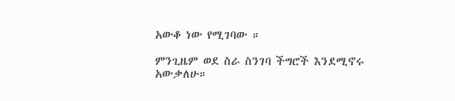አውቆ ነው የሚገባው ።

ምንጊዜም ወደ ስራ ስንገባ ችግሮች እንደሚኖሩ አውቃለሁ።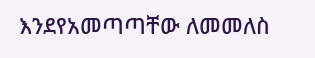እንደየአመጣጣቸው ለመመለስ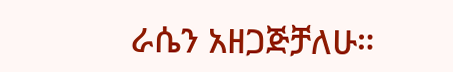ራሴን አዘጋጅቻለሁ።